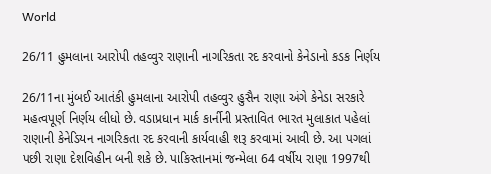World

26/11 હુમલાના આરોપી તહવ્વુર રાણાની નાગરિકતા રદ કરવાનો કેનેડાનો કડક નિર્ણય

26/11ના મુંબઈ આતંકી હુમલાના આરોપી તહવ્વુર હુસૈન રાણા અંગે કેનેડા સરકારે મહત્વપૂર્ણ નિર્ણય લીધો છે. વડાપ્રધાન માર્ક કાર્નીની પ્રસ્તાવિત ભારત મુલાકાત પહેલાં રાણાની કેનેડિયન નાગરિકતા રદ કરવાની કાર્યવાહી શરૂ કરવામાં આવી છે. આ પગલાં પછી રાણા દેશવિહીન બની શકે છે. પાકિસ્તાનમાં જન્મેલા 64 વર્ષીય રાણા 1997થી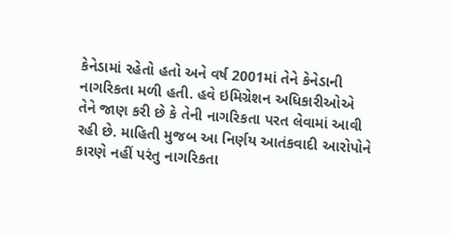કેનેડામાં રહેતો હતો અને વર્ષ 2001માં તેને કેનેડાની નાગરિકતા મળી હતી. હવે ઇમિગ્રેશન અધિકારીઓએ તેને જાણ કરી છે કે તેની નાગરિકતા પરત લેવામાં આવી રહી છે. માહિતી મુજબ આ નિર્ણય આતંકવાદી આરોપોને કારણે નહીં પરંતુ નાગરિકતા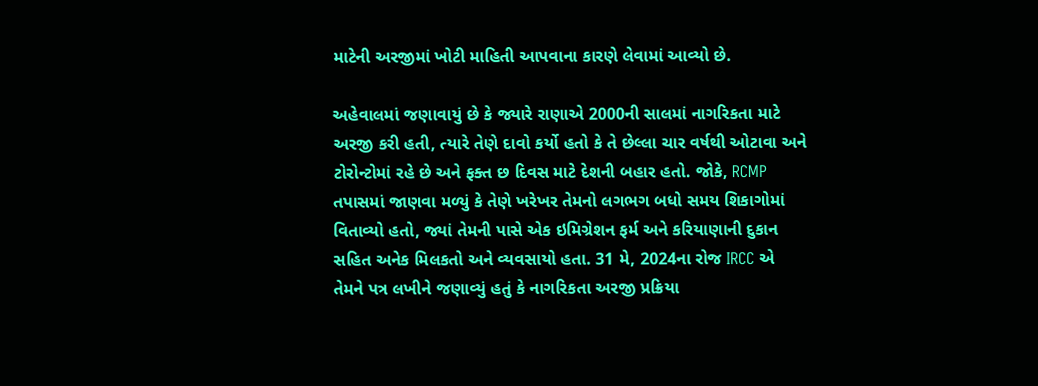માટેની અરજીમાં ખોટી માહિતી આપવાના કારણે લેવામાં આવ્યો છે.

અહેવાલમાં જણાવાયું છે કે જ્યારે રાણાએ 2000ની સાલમાં નાગરિકતા માટે અરજી કરી હતી, ત્યારે તેણે દાવો કર્યો હતો કે તે છેલ્લા ચાર વર્ષથી ઓટાવા અને ટોરોન્ટોમાં રહે છે અને ફક્ત છ દિવસ માટે દેશની બહાર હતો. જોકે, RCMP તપાસમાં જાણવા મળ્યું કે તેણે ખરેખર તેમનો લગભગ બધો સમય શિકાગોમાં વિતાવ્યો હતો, જ્યાં તેમની પાસે એક ઇમિગ્રેશન ફર્મ અને કરિયાણાની દુકાન સહિત અનેક મિલકતો અને વ્યવસાયો હતા. 31 મે, 2024ના રોજ IRCC એ તેમને પત્ર લખીને જણાવ્યું હતું કે નાગરિકતા અરજી પ્રક્રિયા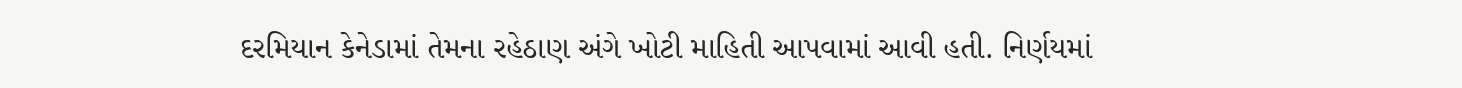દરમિયાન કેનેડામાં તેમના રહેઠાણ અંગે ખોટી માહિતી આપવામાં આવી હતી. નિર્ણયમાં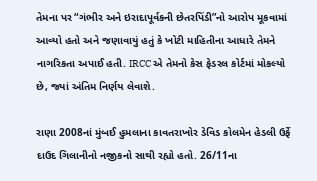તેમના પર “ગંભીર અને ઇરાદાપૂર્વકની છેતરપિંડી”નો આરોપ મૂકવામાં આવ્યો હતો અને જણાવાયું હતું કે ખોટી માહિતીના આધારે તેમને નાગરિકતા અપાઈ હતી. IRCC એ તેમનો કેસ ફેડરલ કોર્ટમાં મોકલ્યો છે, જ્યાં અંતિમ નિર્ણય લેવાશે.

રાણા 2008નાં મુંબઈ હુમલાના કાવતરાખોર ડેવિડ કોલમેન હેડલી ઉર્ફે દાઉદ ગિલાનીનો નજીકનો સાથી રહ્યો હતો. 26/11ના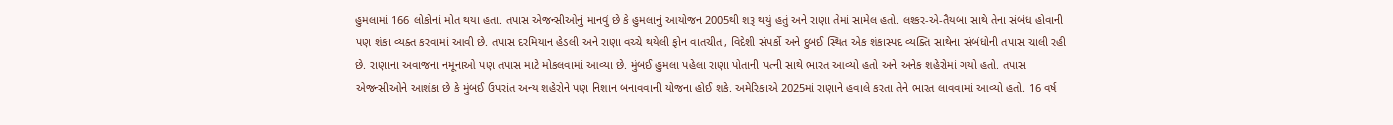હુમલામાં 166 લોકોનાં મોત થયા હતા. તપાસ એજન્સીઓનું માનવું છે કે હુમલાનું આયોજન 2005થી શરૂ થયું હતું અને રાણા તેમાં સામેલ હતો. લશ્કર-એ-તૈયબા સાથે તેના સંબંધ હોવાની પણ શંકા વ્યક્ત કરવામાં આવી છે. તપાસ દરમિયાન હેડલી અને રાણા વચ્ચે થયેલી ફોન વાતચીત, વિદેશી સંપર્કો અને દુબઈ સ્થિત એક શંકાસ્પદ વ્યક્તિ સાથેના સંબંધોની તપાસ ચાલી રહી છે. રાણાના અવાજના નમૂનાઓ પણ તપાસ માટે મોકલવામાં આવ્યા છે. મુંબઈ હુમલા પહેલા રાણા પોતાની પત્ની સાથે ભારત આવ્યો હતો અને અનેક શહેરોમાં ગયો હતો. તપાસ એજન્સીઓને આશંકા છે કે મુંબઈ ઉપરાંત અન્ય શહેરોને પણ નિશાન બનાવવાની યોજના હોઈ શકે. અમેરિકાએ 2025માં રાણાને હવાલે કરતા તેને ભારત લાવવામાં આવ્યો હતો. 16 વર્ષ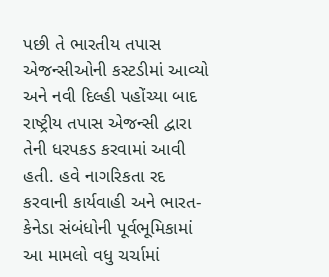પછી તે ભારતીય તપાસ એજન્સીઓની કસ્ટડીમાં આવ્યો અને નવી દિલ્હી પહોંચ્યા બાદ રાષ્ટ્રીય તપાસ એજન્સી દ્વારા તેની ધરપકડ કરવામાં આવી હતી. હવે નાગરિકતા રદ કરવાની કાર્યવાહી અને ભારત-કેનેડા સંબંધોની પૂર્વભૂમિકામાં આ મામલો વધુ ચર્ચામાં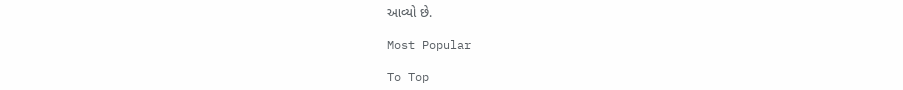આવ્યો છે.

Most Popular

To Top